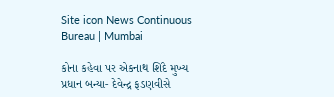Site icon News Continuous Bureau | Mumbai

કોના કહેવા પર એકનાથ શિંદે મુખ્ય પ્રધાન બન્યા- દેવેન્દ્ર ફડણવીસે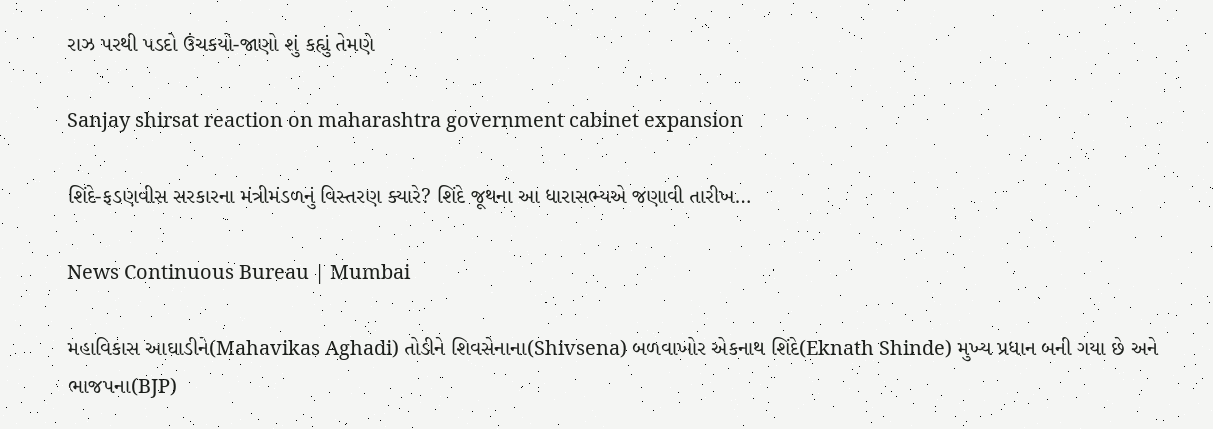રાઝ પરથી પડદો ઉંચકયો-જાણો શું કહ્યું તેમણે

Sanjay shirsat reaction on maharashtra government cabinet expansion

શિંદે-ફડણવીસ સરકારના મંત્રીમંડળનું વિસ્તરણ ક્યારે? શિંદે જૂથના આ ધારાસભ્યએ જણાવી તારીખ…

News Continuous Bureau | Mumbai

મહાવિકાસ આઘાડીને(Mahavikas Aghadi) તોડીને શિવસેનાના(Shivsena) બળવાખોર એકનાથ શિંદે(Eknath Shinde) મુખ્ય પ્રધાન બની ગયા છે અને ભાજપના(BJP)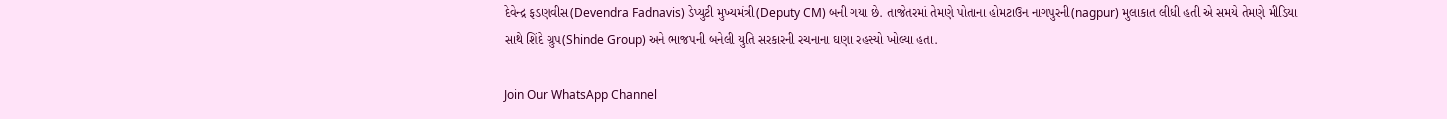દેવેન્દ્ર ફડણવીસ(Devendra Fadnavis) ડેપ્યુટી મુખ્યમંત્રી(Deputy CM) બની ગયા છે. તાજેતરમાં તેમણે પોતાના હોમટાઉન નાગપુરની(nagpur) મુલાકાત લીધી હતી એ સમયે તેમણે મીડિયા સાથે શિંદે ગ્રુપ(Shinde Group) અને ભાજપની બનેલી યુતિ સરકારની રચનાના ઘણા રહસ્યો ખોલ્યા હતા.

Join Our WhatsApp Channel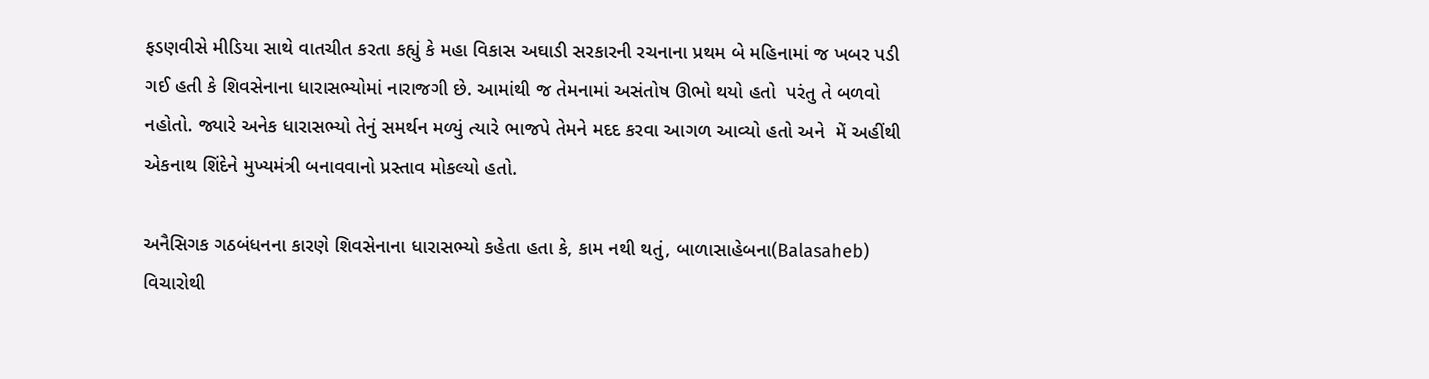ફડણવીસે મીડિયા સાથે વાતચીત કરતા કહ્યું કે મહા વિકાસ અઘાડી સરકારની રચનાના પ્રથમ બે મહિનામાં જ ખબર પડી ગઈ હતી કે શિવસેનાના ધારાસભ્યોમાં નારાજગી છે. આમાંથી જ તેમનામાં અસંતોષ ઊભો થયો હતો  પરંતુ તે બળવો નહોતો. જ્યારે અનેક ધારાસભ્યો તેનું સમર્થન મળ્યું ત્યારે ભાજપે તેમને મદદ કરવા આગળ આવ્યો હતો અને  મેં અહીંથી એકનાથ શિંદેને મુખ્યમંત્રી બનાવવાનો પ્રસ્તાવ મોકલ્યો હતો.

અનૈસિગક ગઠબંધનના કારણે શિવસેનાના ધારાસભ્યો કહેતા હતા કે, કામ નથી થતું, બાળાસાહેબના(Balasaheb) વિચારોથી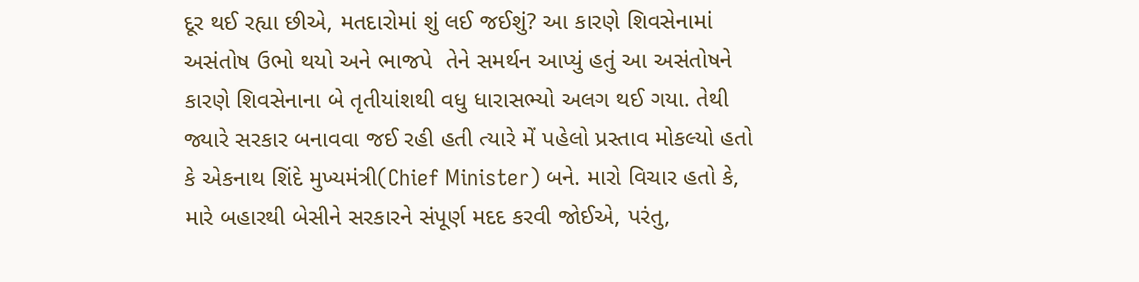દૂર થઈ રહ્યા છીએ, મતદારોમાં શું લઈ જઈશું? આ કારણે શિવસેનામાં અસંતોષ ઉભો થયો અને ભાજપે  તેને સમર્થન આપ્યું હતું આ અસંતોષને કારણે શિવસેનાના બે તૃતીયાંશથી વધુ ધારાસભ્યો અલગ થઈ ગયા. તેથી જ્યારે સરકાર બનાવવા જઈ રહી હતી ત્યારે મેં પહેલો પ્રસ્તાવ મોકલ્યો હતો કે એકનાથ શિંદે મુખ્યમંત્રી(Chief Minister) બને. મારો વિચાર હતો કે, મારે બહારથી બેસીને સરકારને સંપૂર્ણ મદદ કરવી જોઈએ, પરંતુ,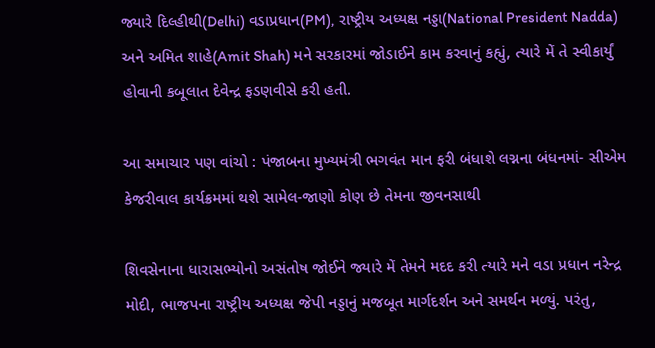જ્યારે દિલ્હીથી(Delhi) વડાપ્રધાન(PM), રાષ્ટ્રીય અધ્યક્ષ નડ્ડા(National President Nadda) અને અમિત શાહે(Amit Shah) મને સરકારમાં જોડાઈને કામ કરવાનું કહ્યું, ત્યારે મેં તે સ્વીકાર્યું હોવાની કબૂલાત દેવેન્દ્ર ફડણવીસે કરી હતી.

આ સમાચાર પણ વાંચો : પંજાબના મુખ્યમંત્રી ભગવંત માન ફરી બંધાશે લગ્નના બંધનમાં- સીએમ કેજરીવાલ કાર્યક્રમમાં થશે સામેલ-જાણો કોણ છે તેમના જીવનસાથી

શિવસેનાના ધારાસભ્યોનો અસંતોષ જોઈને જ્યારે મેં તેમને મદદ કરી ત્યારે મને વડા પ્રધાન નરેન્દ્ર મોદી, ભાજપના રાષ્ટ્રીય અધ્યક્ષ જેપી નડ્ડાનું મજબૂત માર્ગદર્શન અને સમર્થન મળ્યું. પરંતુ,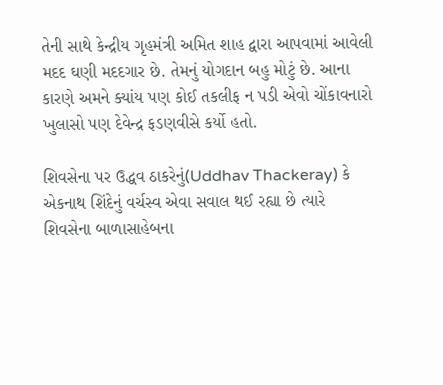તેની સાથે કેન્દ્રીય ગૃહમંત્રી અમિત શાહ દ્વારા આપવામાં આવેલી મદદ ઘણી મદદગાર છે. તેમનું યોગદાન બહુ મોટું છે. આના કારણે અમને ક્યાંય પણ કોઈ તકલીફ ન પડી એવો ચોંકાવનારો ખુલાસો પણ દેવેન્દ્ર ફડણવીસે કર્યો હતો.

શિવસેના પર ઉદ્ધવ ઠાકરેનું(Uddhav Thackeray) કે એકનાથ શિંદેનું વર્ચસ્વ એવા સવાલ થઈ રહ્યા છે ત્યારે શિવસેના બાળાસાહેબના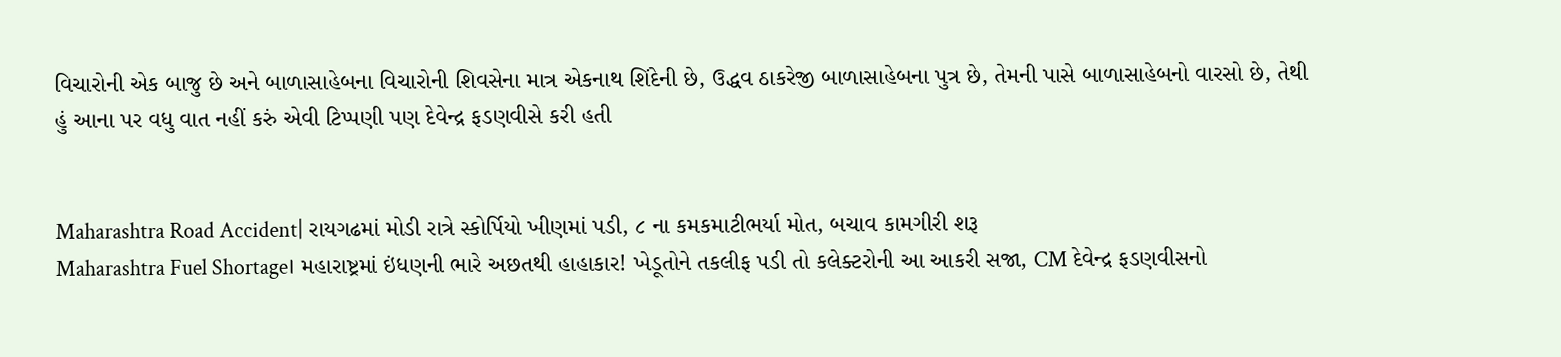વિચારોની એક બાજુ છે અને બાળાસાહેબના વિચારોની શિવસેના માત્ર એકનાથ શિંદેની છે, ઉદ્ધવ ઠાકરેજી બાળાસાહેબના પુત્ર છે, તેમની પાસે બાળાસાહેબનો વારસો છે, તેથી હું આના પર વધુ વાત નહીં કરું એવી ટિપ્પણી પણ દેવેન્દ્ર ફડણવીસે કરી હતી


Maharashtra Road Accident| રાયગઢમાં મોડી રાત્રે સ્કોર્પિયો ખીણમાં પડી, ૮ ના કમકમાટીભર્યા મોત, બચાવ કામગીરી શરૂ
Maharashtra Fuel Shortage। મહારાષ્ટ્રમાં ઇંધણની ભારે અછતથી હાહાકાર! ખેડૂતોને તકલીફ પડી તો કલેક્ટરોની આ આકરી સજા, CM દેવેન્દ્ર ફડણવીસનો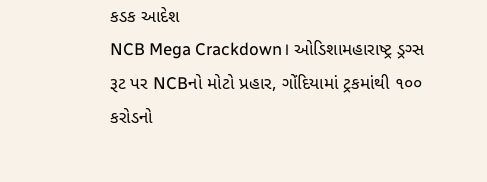કડક આદેશ
NCB Mega Crackdown। ઓડિશામહારાષ્ટ્ર ડ્રગ્સ રૂટ પર NCBનો મોટો પ્રહાર, ગોંદિયામાં ટ્રકમાંથી ૧૦૦ કરોડનો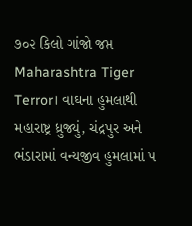૭૦૨ કિલો ગાંજો જપ્ત
Maharashtra Tiger Terror। વાઘના હુમલાથી મહારાષ્ટ્ર ધ્રુજ્યું, ચંદ્રપુર અને ભંડારામાં વન્યજીવ હુમલામાં ૫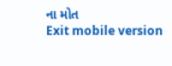ના મોત
Exit mobile version